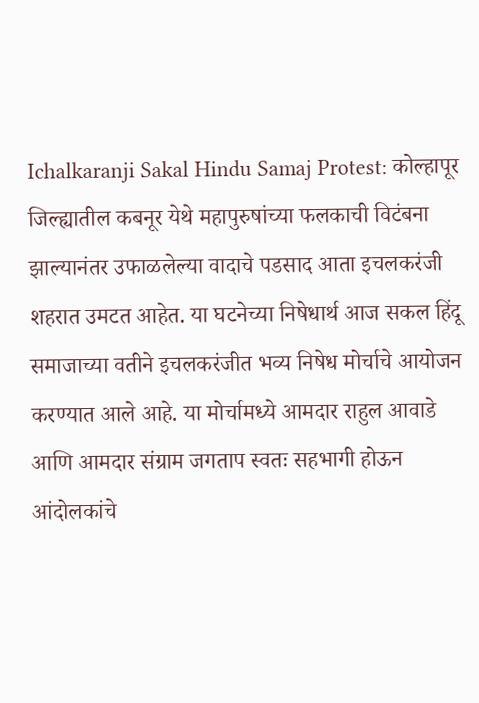Ichalkaranji Sakal Hindu Samaj Protest: कोल्हापूर जिल्ह्यातील कबनूर येथे महापुरुषांच्या फलकाची विटंबना झाल्यानंतर उफाळलेल्या वादाचे पडसाद आता इचलकरंजी शहरात उमटत आहेत. या घटनेच्या निषेधार्थ आज सकल हिंदू समाजाच्या वतीने इचलकरंजीत भव्य निषेध मोर्चाचे आयोजन करण्यात आले आहे. या मोर्चामध्ये आमदार राहुल आवाडे आणि आमदार संग्राम जगताप स्वतः सहभागी होऊन आंदोलकांचे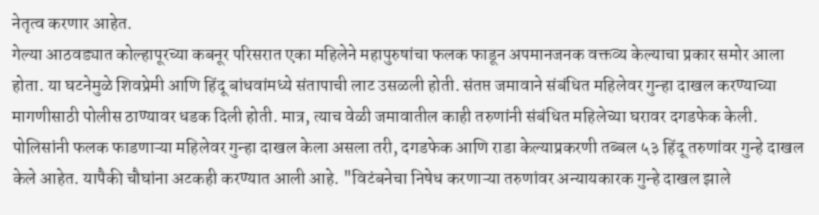नेतृत्व करणार आहेत.
गेल्या आठवड्यात कोल्हापूरच्या कबनूर परिसरात एका महिलेने महापुरुषांचा फलक फाडून अपमानजनक वक्तव्य केल्याचा प्रकार समोर आला होता. या घटनेमुळे शिवप्रेमी आणि हिंदू बांधवांमध्ये संतापाची लाट उसळली होती. संतप्त जमावाने संबंधित महिलेवर गुन्हा दाखल करण्याच्या मागणीसाठी पोलीस ठाण्यावर धडक दिली होती. मात्र, त्याच वेळी जमावातील काही तरुणांनी संबंधित महिलेच्या घरावर दगडफेक केली.
पोलिसांनी फलक फाडणाऱ्या महिलेवर गुन्हा दाखल केला असला तरी, दगडफेक आणि राडा केल्याप्रकरणी तब्बल ५३ हिंदू तरुणांवर गुन्हे दाखल केले आहेत. यापैकी चौघांना अटकही करण्यात आली आहे. "विटंबनेचा निषेध करणाऱ्या तरुणांवर अन्यायकारक गुन्हे दाखल झाले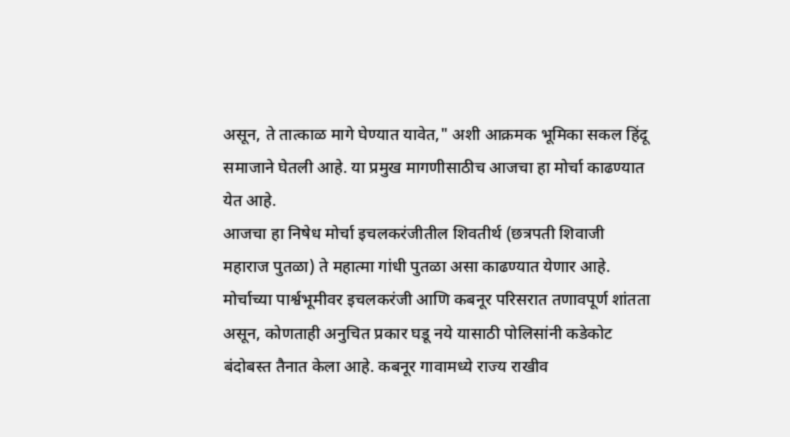असून, ते तात्काळ मागे घेण्यात यावेत," अशी आक्रमक भूमिका सकल हिंदू समाजाने घेतली आहे. या प्रमुख मागणीसाठीच आजचा हा मोर्चा काढण्यात येत आहे.
आजचा हा निषेध मोर्चा इचलकरंजीतील शिवतीर्थ (छत्रपती शिवाजी महाराज पुतळा) ते महात्मा गांधी पुतळा असा काढण्यात येणार आहे. मोर्चाच्या पार्श्वभूमीवर इचलकरंजी आणि कबनूर परिसरात तणावपूर्ण शांतता असून, कोणताही अनुचित प्रकार घडू नये यासाठी पोलिसांनी कडेकोट बंदोबस्त तैनात केला आहे. कबनूर गावामध्ये राज्य राखीव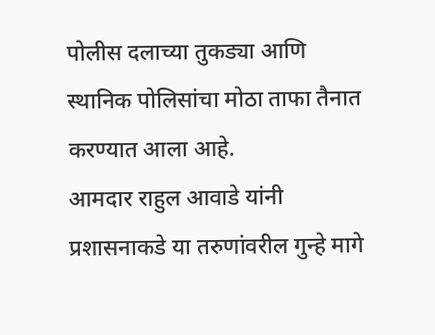पोलीस दलाच्या तुकड्या आणि स्थानिक पोलिसांचा मोठा ताफा तैनात करण्यात आला आहे.
आमदार राहुल आवाडे यांनी प्रशासनाकडे या तरुणांवरील गुन्हे मागे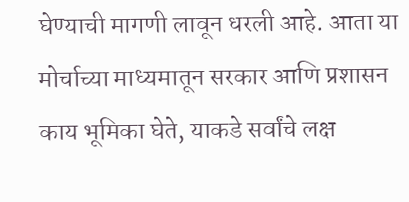घेण्याची मागणी लावून धरली आहे. आता या मोर्चाच्या माध्यमातून सरकार आणि प्रशासन काय भूमिका घेते, याकडे सर्वांचे लक्ष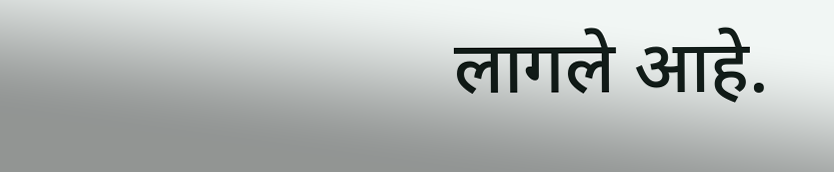लागले आहे.